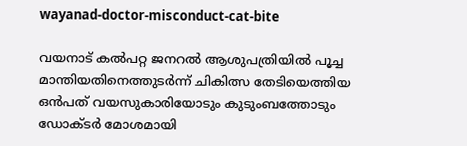wayanad-doctor-misconduct-cat-bite

വയനാട് കല്‍പറ്റ ജനറല്‍ ആശുപത്രിയില്‍ പൂച്ച മാന്തിയതിനെത്തുടര്‍ന്ന് ചികിത്സ തേടിയെത്തിയ ഒന്‍പത് വയസുകാരിയോടും കുടുംബത്തോടും ഡോക്ടര്‍ മോശമായി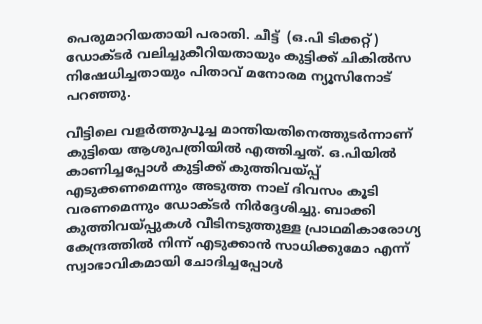പെരുമാറിയതായി പരാതി. ചീട്ട്  (ഒ.പി ടിക്കറ്റ്) ഡോക്ടര്‍ വലിച്ചുകീറിയതായും കുട്ടിക്ക് ചികില്‍സ നിഷേധിച്ചതായും പിതാവ് മനോരമ ന്യൂസിനോട് പറഞ്ഞു.

വീട്ടിലെ വളർത്തുപൂച്ച മാന്തിയതിനെത്തുടർന്നാണ് കുട്ടിയെ ആശുപത്രിയിൽ എത്തിച്ചത്. ഒ.പിയിൽ കാണിച്ചപ്പോൾ കുട്ടിക്ക് കുത്തിവയ്പ്പ് എടുക്കണമെന്നും അടുത്ത നാല് ദിവസം കൂടി വരണമെന്നും ഡോക്ടർ നിർദ്ദേശിച്ചു. ബാക്കി കുത്തിവയ്പ്പുകൾ വീടിനടുത്തുള്ള പ്രാഥമികാരോഗ്യ കേന്ദ്രത്തിൽ നിന്ന് എടുക്കാൻ സാധിക്കുമോ എന്ന് സ്വാഭാവികമായി ചോദിച്ചപ്പോൾ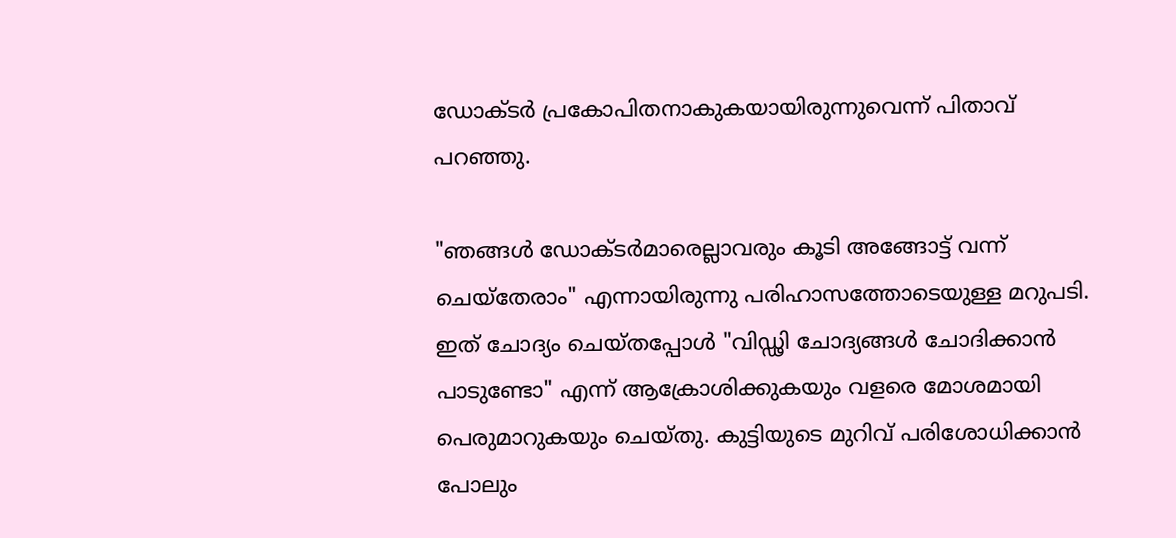ഡോക്ടർ പ്രകോപിതനാകുകയായിരുന്നുവെന്ന് പിതാവ് പറഞ്ഞു.

"ഞങ്ങൾ ഡോക്ടർമാരെല്ലാവരും കൂടി അങ്ങോട്ട് വന്ന് ചെയ്തേരാം" എന്നായിരുന്നു പരിഹാസത്തോടെയുള്ള മറുപടി. ഇത് ചോദ്യം ചെയ്തപ്പോൾ "വിഡ്ഢി ചോദ്യങ്ങൾ ചോദിക്കാൻ പാടുണ്ടോ" എന്ന് ആക്രോശിക്കുകയും വളരെ മോശമായി പെരുമാറുകയും ചെയ്തു. കുട്ടിയുടെ മുറിവ് പരിശോധിക്കാൻ പോലും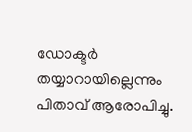ഡോക്ടർ തയ്യാറായില്ലെന്നും പിതാവ് ആരോപിച്ചു.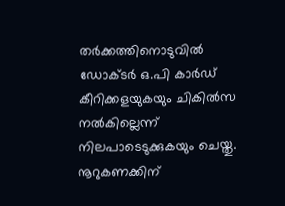തർക്കത്തിനൊടുവിൽ ഡോക്ടർ ഒ.പി കാർഡ് കീറിക്കളയുകയും ചികില്‍സ നൽകില്ലെന്ന് നിലപാടെടുക്കുകയും ചെയ്തു. നൂറുകണക്കിന്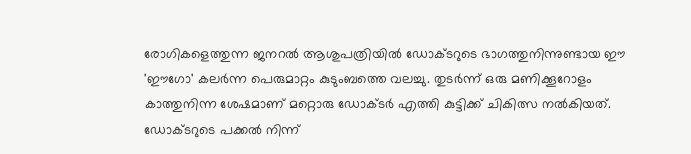രോഗികളെത്തുന്ന ജനറൽ ആശുപത്രിയിൽ ഡോക്ടറുടെ ഭാഗത്തുനിന്നുണ്ടായ ഈ 'ഈഗോ' കലർന്ന പെരുമാറ്റം കുടുംബത്തെ വലച്ചു. തുടർന്ന് ഒരു മണിക്കൂറോളം കാത്തുനിന്ന ശേഷമാണ് മറ്റൊരു ഡോക്ടർ എത്തി കുട്ടിക്ക് ചികിത്സ നൽകിയത്. ഡോക്ടറുടെ പക്കൽ നിന്ന്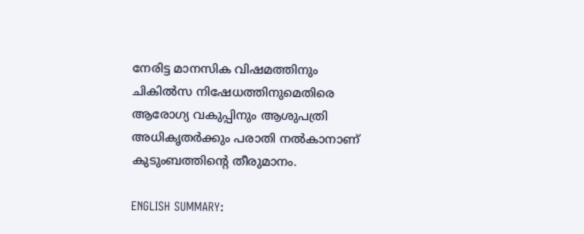നേരിട്ട മാനസിക വിഷമത്തിനും ചികില്‍സ നിഷേധത്തിനുമെതിരെ ആരോഗ്യ വകുപ്പിനും ആശുപത്രി അധികൃതർക്കും പരാതി നൽകാനാണ് കുടുംബത്തിന്റെ തീരുമാനം.

ENGLISH SUMMARY: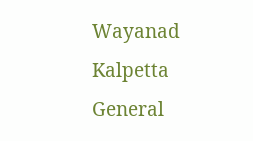Wayanad Kalpetta General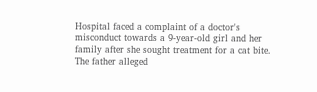Hospital faced a complaint of a doctor's misconduct towards a 9-year-old girl and her family after she sought treatment for a cat bite. The father alleged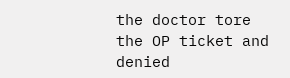the doctor tore the OP ticket and denied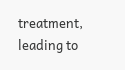treatment, leading to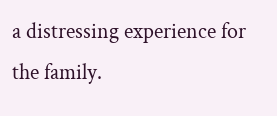a distressing experience for the family.